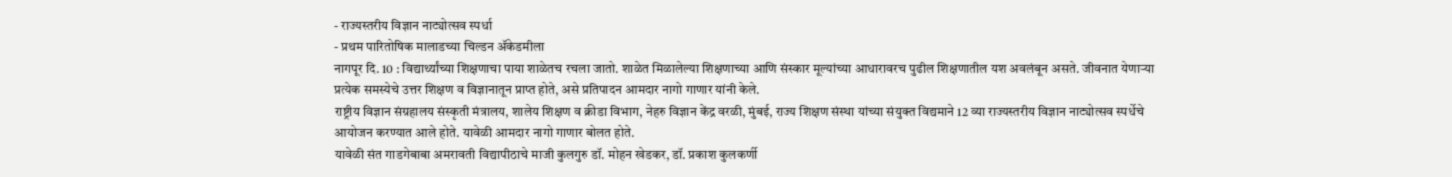- राज्यस्तरीय विज्ञान नाट्योत्सव स्पर्धा
- प्रथम पारितोषिक मालाडच्या चिल्डन ॲकेडमीला
नागपूर दि. 10 : विद्यार्थ्यांच्या शिक्षणाचा पाया शाळेतच रचला जातो. शाळेत मिळालेल्या शिक्षणाच्या आणि संस्कार मूल्यांच्या आधारावरच पुढील शिक्षणातील यश अवलंबून असते. जीवनात येणाऱ्या प्रत्येक समस्येचे उत्तर शिक्षण व विज्ञानातून प्राप्त होते, असे प्रतिपादन आमदार नागो गाणार यांनी केले.
राष्ट्रीय विज्ञान संग्रहालय संस्कृती मंत्रालय, शालेय शिक्षण व क्रीडा विभाग, नेहरु विज्ञान केंद्र वरळी, मुंबई, राज्य शिक्षण संस्था यांच्या संयुक्त विद्यमाने 12 व्या राज्यस्तरीय विज्ञान नाट्योत्सव स्पर्धेचे आयोजन करण्यात आले होते. यावेळी आमदार नागो गाणार बोलत होते.
यावेळी संत गाडगेबाबा अमरावती विद्यापीठाचे माजी कुलगुरु डॉ. मोहन खेडकर, डॉ. प्रकाश कुलकर्णी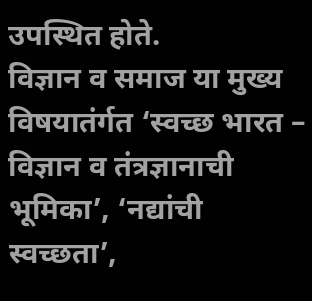उपस्थित होते.
विज्ञान व समाज या मुख्य विषयातंर्गत ‘स्वच्छ भारत – विज्ञान व तंत्रज्ञानाची भूमिका’, ‘नद्यांची स्वच्छता’,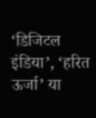‘डिजिटल इंडिया’, ‘हरित ऊर्जा’ या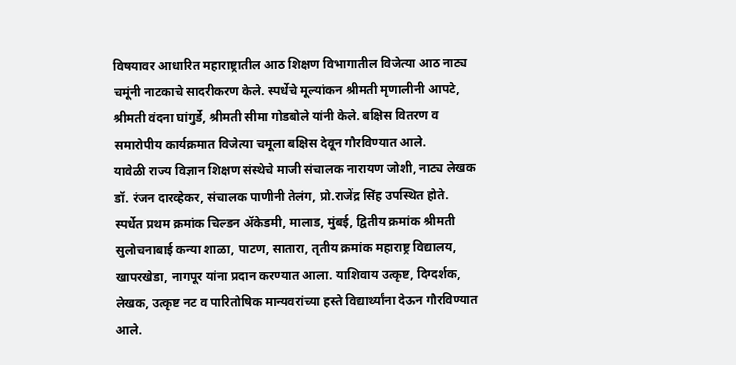विषयावर आधारित महाराष्ट्रातील आठ शिक्षण विभागातील विजेत्या आठ नाट्य चमूंनी नाटकाचे सादरीकरण केले. स्पर्धेचे मूल्यांकन श्रीमती मृणालीनी आपटे, श्रीमती वंदना घांगुर्डे, श्रीमती सीमा गोडबोले यांनी केले. बक्षिस वितरण व समारोपीय कार्यक्रमात विजेत्या चमूला बक्षिस देवून गौरविण्यात आले.
यावेळी राज्य विज्ञान शिक्षण संस्थेचे माजी संचालक नारायण जोशी, नाट्य लेखक डॉ. रंजन दारव्हेकर, संचालक पाणीनी तेलंग, प्रो.राजेंद्र सिंह उपस्थित होते.
स्पर्धेत प्रथम क्रमांक चिल्डन ॲकेडमी, मालाड, मुंबई, द्वितीय क्रमांक श्रीमती सुलोचनाबाई कन्या शाळा, पाटण, सातारा, तृतीय क्रमांक महाराष्ट्र विद्यालय, खापरखेडा, नागपूर यांना प्रदान करण्यात आला. याशिवाय उत्कृष्ट, दिग्दर्शक, लेखक, उत्कृष्ट नट व पारितोषिक मान्यवरांच्या हस्ते विद्यार्थ्यांना देऊन गौरविण्यात आले.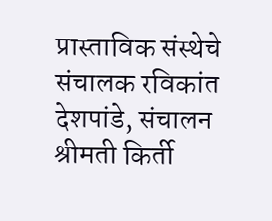प्रास्ताविक संस्थेचे संचालक रविकांत देशपांडे, संचालन श्रीमती किर्ती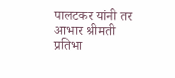पालटकर यांनी तर आभार श्रीमती प्रतिभा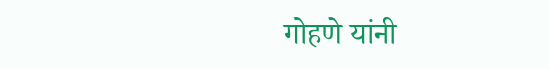गोहणे यांनी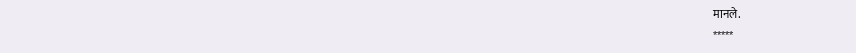मानले.
*****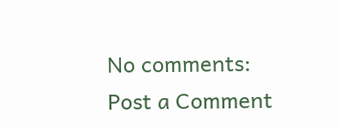No comments:
Post a Comment